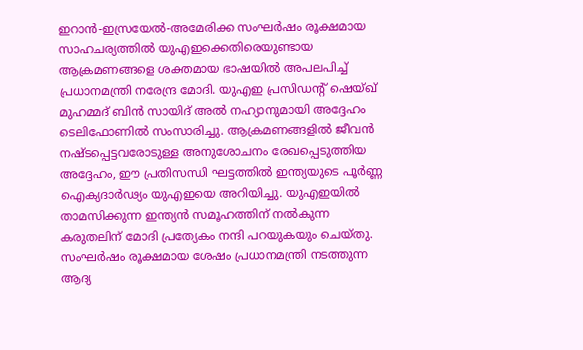ഇറാൻ-ഇസ്രയേൽ-അമേരിക്ക സംഘർഷം രൂക്ഷമായ സാഹചര്യത്തിൽ യുഎഇക്കെതിരെയുണ്ടായ ആക്രമണങ്ങളെ ശക്തമായ ഭാഷയിൽ അപലപിച്ച് പ്രധാനമന്ത്രി നരേന്ദ്ര മോദി. യുഎഇ പ്രസിഡന്റ് ഷെയ്ഖ് മുഹമ്മദ് ബിൻ സായിദ് അൽ നഹ്യാനുമായി അദ്ദേഹം ടെലിഫോണിൽ സംസാരിച്ചു. ആക്രമണങ്ങളിൽ ജീവൻ നഷ്ടപ്പെട്ടവരോടുള്ള അനുശോചനം രേഖപ്പെടുത്തിയ അദ്ദേഹം, ഈ പ്രതിസന്ധി ഘട്ടത്തിൽ ഇന്ത്യയുടെ പൂർണ്ണ ഐക്യദാർഢ്യം യുഎഇയെ അറിയിച്ചു. യുഎഇയിൽ താമസിക്കുന്ന ഇന്ത്യൻ സമൂഹത്തിന് നൽകുന്ന കരുതലിന് മോദി പ്രത്യേകം നന്ദി പറയുകയും ചെയ്തു. സംഘർഷം രൂക്ഷമായ ശേഷം പ്രധാനമന്ത്രി നടത്തുന്ന ആദ്യ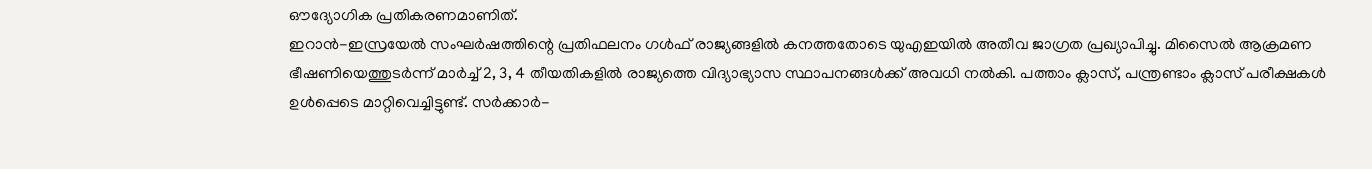ഔദ്യോഗിക പ്രതികരണമാണിത്.
ഇറാൻ-ഇസ്രയേൽ സംഘർഷത്തിന്റെ പ്രതിഫലനം ഗൾഫ് രാജ്യങ്ങളിൽ കനത്തതോടെ യുഎഇയിൽ അതീവ ജാഗ്രത പ്രഖ്യാപിച്ചു. മിസൈൽ ആക്രമണ ഭീഷണിയെത്തുടർന്ന് മാർച്ച് 2, 3, 4 തീയതികളിൽ രാജ്യത്തെ വിദ്യാഭ്യാസ സ്ഥാപനങ്ങൾക്ക് അവധി നൽകി. പത്താം ക്ലാസ്, പന്ത്രണ്ടാം ക്ലാസ് പരീക്ഷകൾ ഉൾപ്പെടെ മാറ്റിവെച്ചിട്ടുണ്ട്. സർക്കാർ-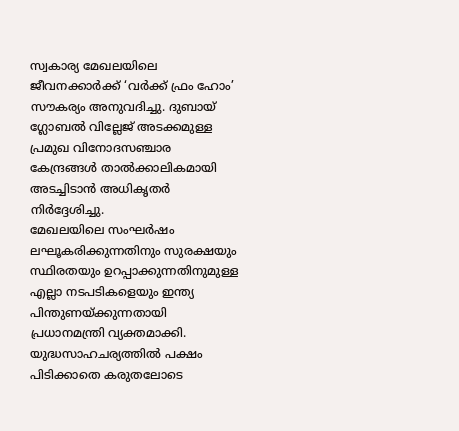സ്വകാര്യ മേഖലയിലെ ജീവനക്കാർക്ക് ‘വർക്ക് ഫ്രം ഹോം’ സൗകര്യം അനുവദിച്ചു. ദുബായ് ഗ്ലോബൽ വില്ലേജ് അടക്കമുള്ള പ്രമുഖ വിനോദസഞ്ചാര കേന്ദ്രങ്ങൾ താൽക്കാലികമായി അടച്ചിടാൻ അധികൃതർ നിർദ്ദേശിച്ചു.
മേഖലയിലെ സംഘർഷം ലഘൂകരിക്കുന്നതിനും സുരക്ഷയും സ്ഥിരതയും ഉറപ്പാക്കുന്നതിനുമുള്ള എല്ലാ നടപടികളെയും ഇന്ത്യ പിന്തുണയ്ക്കുന്നതായി പ്രധാനമന്ത്രി വ്യക്തമാക്കി. യുദ്ധസാഹചര്യത്തിൽ പക്ഷം പിടിക്കാതെ കരുതലോടെ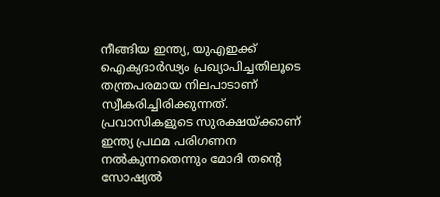നീങ്ങിയ ഇന്ത്യ, യുഎഇക്ക് ഐക്യദാർഢ്യം പ്രഖ്യാപിച്ചതിലൂടെ തന്ത്രപരമായ നിലപാടാണ് സ്വീകരിച്ചിരിക്കുന്നത്. പ്രവാസികളുടെ സുരക്ഷയ്ക്കാണ് ഇന്ത്യ പ്രഥമ പരിഗണന നൽകുന്നതെന്നും മോദി തന്റെ സോഷ്യൽ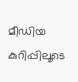മീഡിയ കുറിപ്പിലൂടെ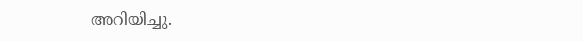അറിയിച്ചു.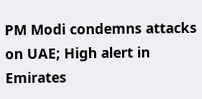PM Modi condemns attacks on UAE; High alert in Emirates